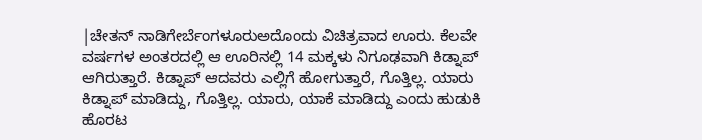|ಚೇತನ್ ನಾಡಿಗೇರ್ಬೆಂಗಳೂರುಅದೊಂದು ವಿಚಿತ್ರವಾದ ಊರು. ಕೆಲವೇ ವರ್ಷಗಳ ಅಂತರದಲ್ಲಿ ಆ ಊರಿನಲ್ಲಿ 14 ಮಕ್ಕಳು ನಿಗೂಢವಾಗಿ ಕಿಡ್ನಾಪ್ ಆಗಿರುತ್ತಾರೆ. ಕಿಡ್ನಾಪ್ ಆದವರು ಎಲ್ಲಿಗೆ ಹೋಗುತ್ತಾರೆ, ಗೊತ್ತಿಲ್ಲ. ಯಾರು ಕಿಡ್ನಾಪ್ ಮಾಡಿದ್ದು, ಗೊತ್ತಿಲ್ಲ. ಯಾರು, ಯಾಕೆ ಮಾಡಿದ್ದು ಎಂದು ಹುಡುಕಿ ಹೊರಟ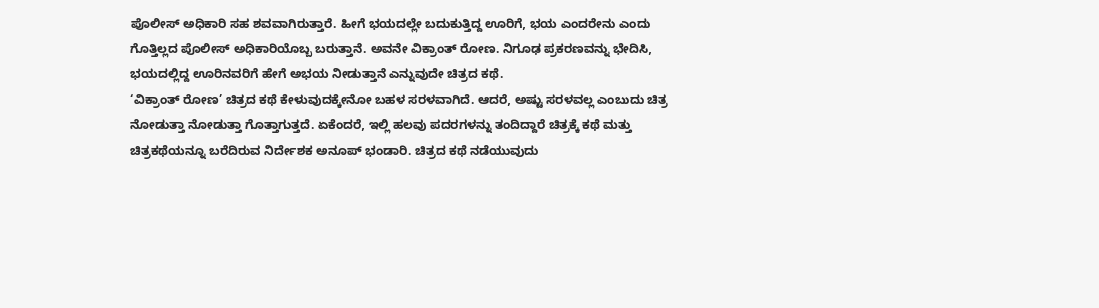ಪೊಲೀಸ್ ಅಧಿಕಾರಿ ಸಹ ಶವವಾಗಿರುತ್ತಾರೆ. ಹೀಗೆ ಭಯದಲ್ಲೇ ಬದುಕುತ್ತಿದ್ದ ಊರಿಗೆ, ಭಯ ಎಂದರೇನು ಎಂದು ಗೊತ್ತಿಲ್ಲದ ಪೊಲೀಸ್ ಅಧಿಕಾರಿಯೊಬ್ಬ ಬರುತ್ತಾನೆ. ಅವನೇ ವಿಕ್ರಾಂತ್ ರೋಣ. ನಿಗೂಢ ಪ್ರಕರಣವನ್ನು ಭೇದಿಸಿ, ಭಯದಲ್ಲಿದ್ದ ಊರಿನವರಿಗೆ ಹೇಗೆ ಅಭಯ ನೀಡುತ್ತಾನೆ ಎನ್ನುವುದೇ ಚಿತ್ರದ ಕಥೆ.
‘ವಿಕ್ರಾಂತ್ ರೋಣ’ ಚಿತ್ರದ ಕಥೆ ಕೇಳುವುದಕ್ಕೇನೋ ಬಹಳ ಸರಳವಾಗಿದೆ. ಆದರೆ, ಅಷ್ಟು ಸರಳವಲ್ಲ ಎಂಬುದು ಚಿತ್ರ ನೋಡುತ್ತಾ ನೋಡುತ್ತಾ ಗೊತ್ತಾಗುತ್ತದೆ. ಏಕೆಂದರೆ, ಇಲ್ಲಿ ಹಲವು ಪದರಗಳನ್ನು ತಂದಿದ್ದಾರೆ ಚಿತ್ರಕ್ಕೆ ಕಥೆ ಮತ್ತು ಚಿತ್ರಕಥೆಯನ್ನೂ ಬರೆದಿರುವ ನಿರ್ದೇಶಕ ಅನೂಪ್ ಭಂಡಾರಿ. ಚಿತ್ರದ ಕಥೆ ನಡೆಯುವುದು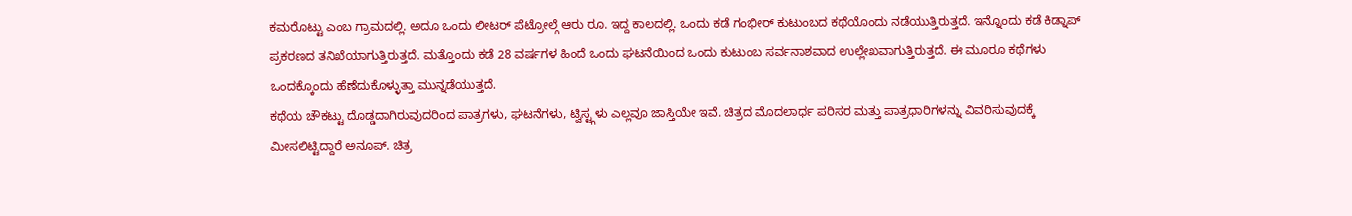ಕಮರೊಟ್ಟು ಎಂಬ ಗ್ರಾಮದಲ್ಲಿ. ಅದೂ ಒಂದು ಲೀಟರ್ ಪೆಟ್ರೋಲ್ಗೆ ಆರು ರೂ. ಇದ್ದ ಕಾಲದಲ್ಲಿ. ಒಂದು ಕಡೆ ಗಂಭೀರ್ ಕುಟುಂಬದ ಕಥೆಯೊಂದು ನಡೆಯುತ್ತಿರುತ್ತದೆ. ಇನ್ನೊಂದು ಕಡೆ ಕಿಡ್ನಾಪ್ ಪ್ರಕರಣದ ತನಿಖೆಯಾಗುತ್ತಿರುತ್ತದೆ. ಮತ್ತೊಂದು ಕಡೆ 28 ವರ್ಷಗಳ ಹಿಂದೆ ಒಂದು ಘಟನೆಯಿಂದ ಒಂದು ಕುಟುಂಬ ಸರ್ವನಾಶವಾದ ಉಲ್ಲೇಖವಾಗುತ್ತಿರುತ್ತದೆ. ಈ ಮೂರೂ ಕಥೆಗಳು ಒಂದಕ್ಕೊಂದು ಹೆಣೆದುಕೊಳ್ಳುತ್ತಾ ಮುನ್ನಡೆಯುತ್ತದೆ.
ಕಥೆಯ ಚೌಕಟ್ಟು ದೊಡ್ಡದಾಗಿರುವುದರಿಂದ ಪಾತ್ರಗಳು, ಘಟನೆಗಳು, ಟ್ವಿಸ್ಟ್ಗಳು ಎಲ್ಲವೂ ಜಾಸ್ತಿಯೇ ಇವೆ. ಚಿತ್ರದ ಮೊದಲಾರ್ಧ ಪರಿಸರ ಮತ್ತು ಪಾತ್ರಧಾರಿಗಳನ್ನು ವಿವರಿಸುವುದಕ್ಕೆ ಮೀಸಲಿಟ್ಟಿದ್ದಾರೆ ಅನೂಪ್. ಚಿತ್ರ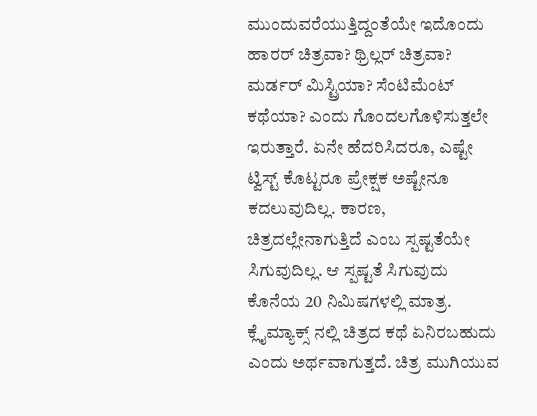ಮುಂದುವರೆಯುತ್ತಿದ್ದಂತೆಯೇ ಇದೊಂದು ಹಾರರ್ ಚಿತ್ರವಾ? ಥ್ರಿಲ್ಲರ್ ಚಿತ್ರವಾ? ಮರ್ಡರ್ ಮಿಸ್ಟ್ರಿಯಾ? ಸೆಂಟಿಮೆಂಟ್ ಕಥೆಯಾ? ಎಂದು ಗೊಂದಲಗೊಳಿಸುತ್ತಲೇ ಇರುತ್ತಾರೆ. ಏನೇ ಹೆದರಿಸಿದರೂ, ಎಷ್ಟೇ ಟ್ವಿಸ್ಟ್ ಕೊಟ್ಟರೂ ಪ್ರೇಕ್ಷಕ ಅಷ್ಟೇನೂ ಕದಲುವುದಿಲ್ಲ. ಕಾರಣ, ಚಿತ್ರದಲ್ಲೇನಾಗುತ್ತಿದೆ ಎಂಬ ಸ್ಪಷ್ಟತೆಯೇ ಸಿಗುವುದಿಲ್ಲ. ಆ ಸ್ಪಷ್ಟತೆ ಸಿಗುವುದು ಕೊನೆಯ 20 ನಿಮಿಷಗಳಲ್ಲಿ ಮಾತ್ರ. ಕ್ಲೈಮ್ಯಾಕ್ಸ್ ನಲ್ಲಿ ಚಿತ್ರದ ಕಥೆ ಏನಿರಬಹುದು ಎಂದು ಅರ್ಥವಾಗುತ್ತದೆ. ಚಿತ್ರ ಮುಗಿಯುವ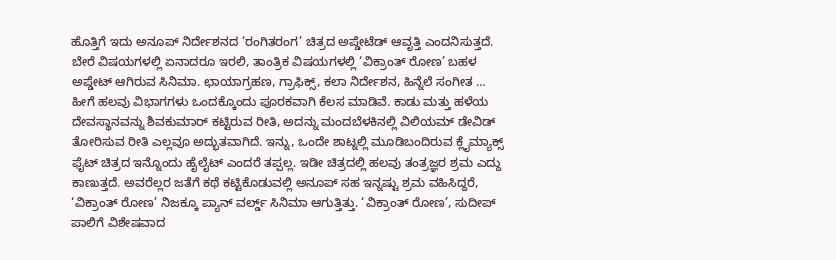ಹೊತ್ತಿಗೆ ಇದು ಅನೂಪ್ ನಿರ್ದೇಶನದ ‘ರಂಗಿತರಂಗ’ ಚಿತ್ರದ ಅಪ್ಡೇಟೆಡ್ ಆವೃತ್ತಿ ಎಂದನಿಸುತ್ತದೆ.
ಬೇರೆ ವಿಷಯಗಳಲ್ಲಿ ಏನಾದರೂ ಇರಲಿ, ತಾಂತ್ರಿಕ ವಿಷಯಗಳಲ್ಲಿ ‘ವಿಕ್ರಾಂತ್ ರೋಣ’ ಬಹಳ ಅಪ್ಡೇಟ್ ಆಗಿರುವ ಸಿನಿಮಾ. ಛಾಯಾಗ್ರಹಣ, ಗ್ರಾಫಿಕ್ಸ್, ಕಲಾ ನಿರ್ದೇಶನ, ಹಿನ್ನೆಲೆ ಸಂಗೀತ … ಹೀಗೆ ಹಲವು ವಿಭಾಗಗಳು ಒಂದಕ್ಕೊಂದು ಪೂರಕವಾಗಿ ಕೆಲಸ ಮಾಡಿವೆ. ಕಾಡು ಮತ್ತು ಹಳೆಯ ದೇವಸ್ಥಾನವನ್ನು ಶಿವಕುಮಾರ್ ಕಟ್ಟಿರುವ ರೀತಿ, ಅದನ್ನು ಮಂದಬೆಳಕಿನಲ್ಲಿ ವಿಲಿಯಮ್ ಡೇವಿಡ್ ತೋರಿಸುವ ರೀತಿ ಎಲ್ಲವೂ ಅದ್ಭುತವಾಗಿದೆ. ಇನ್ನು, ಒಂದೇ ಶಾಟ್ನಲ್ಲಿ ಮೂಡಿಬಂದಿರುವ ಕ್ಲೈಮ್ಯಾಕ್ಸ್ ಫೈಟ್ ಚಿತ್ರದ ಇನ್ನೊಂದು ಹೈಲೈಟ್ ಎಂದರೆ ತಪ್ಪಲ್ಲ. ಇಡೀ ಚಿತ್ರದಲ್ಲಿ ಹಲವು ತಂತ್ರಜ್ಞರ ಶ್ರಮ ಎದ್ದು ಕಾಣುತ್ತದೆ. ಅವರೆಲ್ಲರ ಜತೆಗೆ ಕಥೆ ಕಟ್ಟಿಕೊಡುವಲ್ಲಿ ಅನೂಪ್ ಸಹ ಇನ್ನಷ್ಟು ಶ್ರಮ ವಹಿಸಿದ್ದರೆ, ‘ವಿಕ್ರಾಂತ್ ರೋಣ’ ನಿಜಕ್ಕೂ ಪ್ಯಾನ್ ವರ್ಲ್ಡ್ ಸಿನಿಮಾ ಆಗುತ್ತಿತ್ತು. ‘ವಿಕ್ರಾಂತ್ ರೋಣ’, ಸುದೀಪ್ ಪಾಲಿಗೆ ವಿಶೇಷವಾದ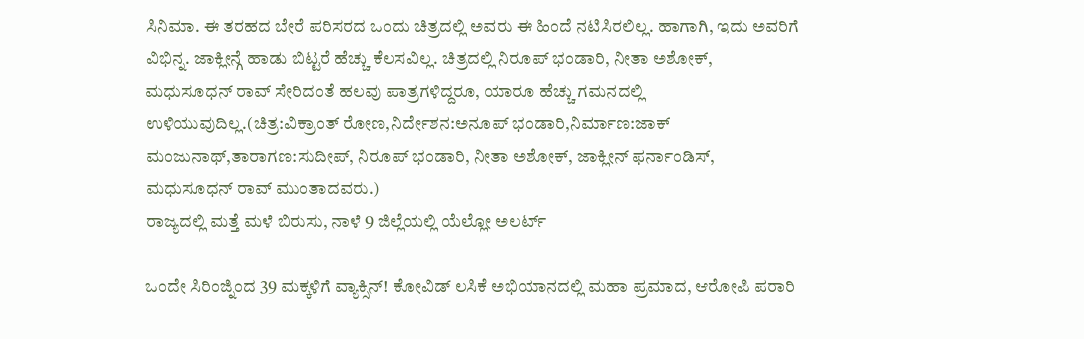ಸಿನಿಮಾ. ಈ ತರಹದ ಬೇರೆ ಪರಿಸರದ ಒಂದು ಚಿತ್ರದಲ್ಲಿ ಅವರು ಈ ಹಿಂದೆ ನಟಿಸಿರಲಿಲ್ಲ. ಹಾಗಾಗಿ, ಇದು ಅವರಿಗೆ ವಿಭಿನ್ನ. ಜಾಕ್ಲೀನ್ಗೆ ಹಾಡು ಬಿಟ್ಟರೆ ಹೆಚ್ಚು ಕೆಲಸವಿಲ್ಲ. ಚಿತ್ರದಲ್ಲಿ ನಿರೂಪ್ ಭಂಡಾರಿ, ನೀತಾ ಅಶೋಕ್, ಮಧುಸೂಧನ್ ರಾವ್ ಸೇರಿದಂತೆ ಹಲವು ಪಾತ್ರಗಳಿದ್ದರೂ, ಯಾರೂ ಹೆಚ್ಚು ಗಮನದಲ್ಲಿ ಉಳಿಯುವುದಿಲ್ಲ.(ಚಿತ್ರ:ವಿಕ್ರಾಂತ್ ರೋಣ,ನಿರ್ದೇಶನ:ಅನೂಪ್ ಭಂಡಾರಿ,ನಿರ್ಮಾಣ:ಜಾಕ್ ಮಂಜುನಾಥ್,ತಾರಾಗಣ:ಸುದೀಪ್, ನಿರೂಪ್ ಭಂಡಾರಿ, ನೀತಾ ಅಶೋಕ್, ಜಾಕ್ಲೀನ್ ಫರ್ನಾಂಡಿಸ್, ಮಧುಸೂಧನ್ ರಾವ್ ಮುಂತಾದವರು.)
ರಾಜ್ಯದಲ್ಲಿ ಮತ್ತೆ ಮಳೆ ಬಿರುಸು, ನಾಳೆ 9 ಜಿಲ್ಲೆಯಲ್ಲಿ ಯೆಲ್ಲೋ ಅಲರ್ಟ್

ಒಂದೇ ಸಿರಿಂಜ್ನಿಂದ 39 ಮಕ್ಕಳಿಗೆ ವ್ಯಾಕ್ಸಿನ್! ಕೋವಿಡ್ ಲಸಿಕೆ ಅಭಿಯಾನದಲ್ಲಿ ಮಹಾ ಪ್ರಮಾದ, ಆರೋಪಿ ಪರಾರಿ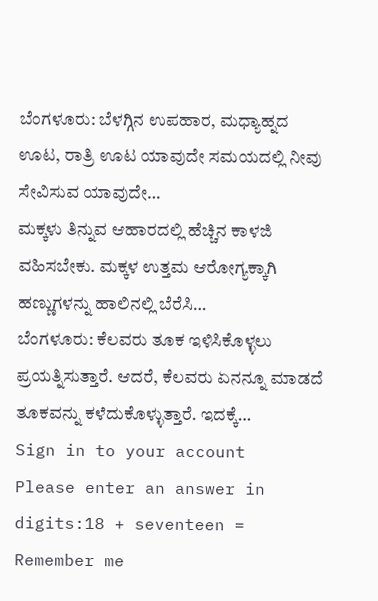ಬೆಂಗಳೂರು: ಬೆಳಗ್ಗಿನ ಉಪಹಾರ, ಮಧ್ಯಾಹ್ನದ ಊಟ, ರಾತ್ರಿ ಊಟ ಯಾವುದೇ ಸಮಯದಲ್ಲಿ ನೀವು ಸೇವಿಸುವ ಯಾವುದೇ…
ಮಕ್ಕಳು ತಿನ್ನುವ ಆಹಾರದಲ್ಲಿ ಹೆಚ್ಚಿನ ಕಾಳಜಿ ವಹಿಸಬೇಕು. ಮಕ್ಕಳ ಉತ್ತಮ ಆರೋಗ್ಯಕ್ಕಾಗಿ ಹಣ್ಣುಗಳನ್ನು ಹಾಲಿನಲ್ಲಿ ಬೆರೆಸಿ…
ಬೆಂಗಳೂರು: ಕೆಲವರು ತೂಕ ಇಳಿಸಿಕೊಳ್ಳಲು ಪ್ರಯತ್ನಿಸುತ್ತಾರೆ. ಆದರೆ, ಕೆಲವರು ಏನನ್ನೂ ಮಾಡದೆ ತೂಕವನ್ನು ಕಳೆದುಕೊಳ್ಳುತ್ತಾರೆ. ಇದಕ್ಕೆ…
Sign in to your account
Please enter an answer in digits:18 + seventeen =
Remember me